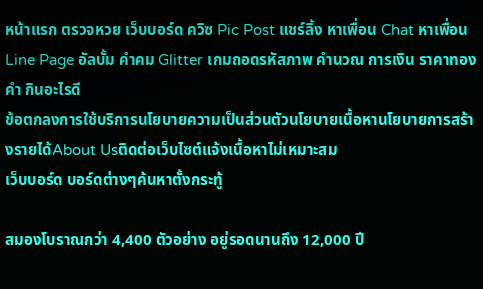หน้าแรก ตรวจหวย เว็บบอร์ด ควิซ Pic Post แชร์ลิ้ง หาเพื่อน Chat หาเพื่อน Line Page อัลบั้ม คำคม Glitter เกมถอดรหัสภาพ คำนวณ การเงิน ราคาทองคำ กินอะไรดี
ข้อตกลงการใช้บริการนโยบายความเป็นส่วนตัวนโยบายเนื้อหานโยบายการสร้างรายได้About Usติดต่อเว็บไซต์แจ้งเนื้อหาไม่เหมาะสม
เว็บบอร์ด บอร์ดต่างๆค้นหาตั้งกระทู้

สมองโบราณกว่า 4,400 ตัวอย่าง อยู่รอดนานถึง 12,000 ปี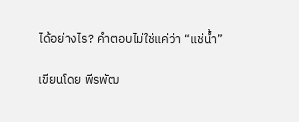ได้อย่างไร? คำตอบไม่ใช่แค่ว่า “แช่น้ำ”

เขียนโดย พีรพัฒ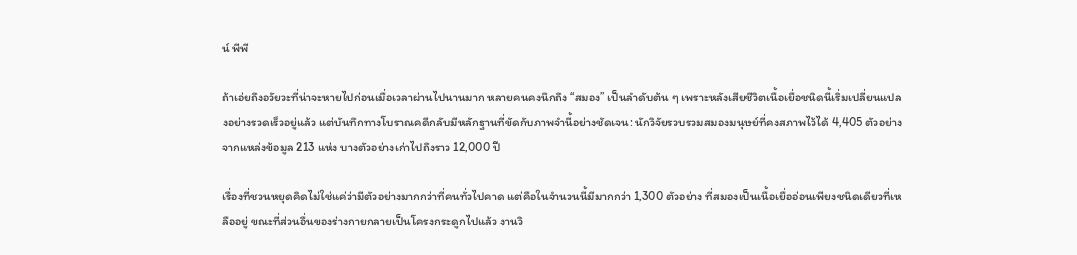น์ พีพี

ถ้าเอ่ยถึงอวัยวะที่น่าจะหายไปก่อนเมื่อเวลาผ่านไปนานมาก หลายคนคงนึกถึง “สมอง” เป็นลำดับต้น ๆ เพราะหลังเสียชีวิตเนื้อเยื่อชนิดนี้เริ่มเปลี่ยนแปลงอย่างรวดเร็วอยู่แล้ว แต่บันทึกทางโบราณคดีกลับมีหลักฐานที่ขัดกับภาพจำนี้อย่างชัดเจน: นักวิจัยรวบรวมสมองมนุษย์ที่คงสภาพไว้ได้ 4,405 ตัวอย่าง จากแหล่งข้อมูล 213 แห่ง บางตัวอย่างเก่าไปถึงราว 12,000 ปี

เรื่องที่ชวนหยุดคิดไม่ใช่แค่ว่ามีตัวอย่างมากกว่าที่คนทั่วไปคาด แต่คือในจำนวนนี้มีมากกว่า 1,300 ตัวอย่าง ที่สมองเป็นเนื้อเยื่ออ่อนเพียงชนิดเดียวที่เหลืออยู่ ขณะที่ส่วนอื่นของร่างกายกลายเป็นโครงกระดูกไปแล้ว งานวิ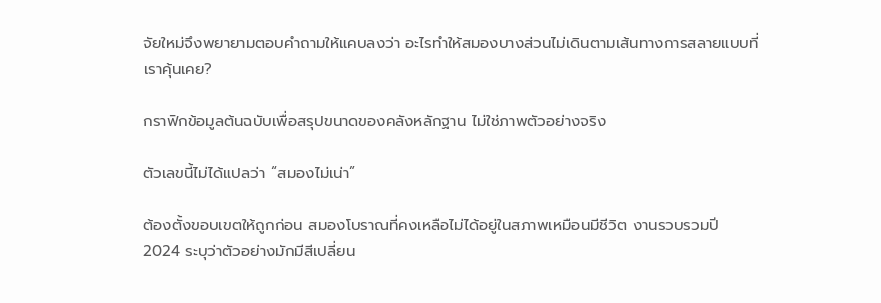จัยใหม่จึงพยายามตอบคำถามให้แคบลงว่า อะไรทำให้สมองบางส่วนไม่เดินตามเส้นทางการสลายแบบที่เราคุ้นเคย?

กราฟิกข้อมูลต้นฉบับเพื่อสรุปขนาดของคลังหลักฐาน ไม่ใช่ภาพตัวอย่างจริง

ตัวเลขนี้ไม่ได้แปลว่า “สมองไม่เน่า”

ต้องตั้งขอบเขตให้ถูกก่อน สมองโบราณที่คงเหลือไม่ได้อยู่ในสภาพเหมือนมีชีวิต งานรวบรวมปี 2024 ระบุว่าตัวอย่างมักมีสีเปลี่ยน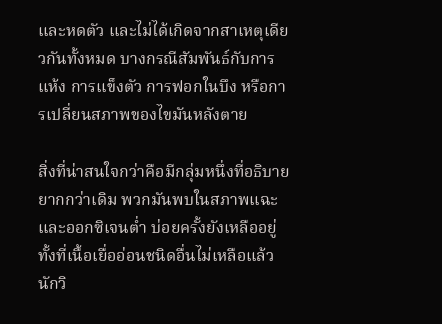และหดตัว และไม่ได้เกิดจากสาเหตุเดียวกันทั้งหมด บางกรณีสัมพันธ์กับการแห้ง การแข็งตัว การฟอกในบึง หรือการเปลี่ยนสภาพของไขมันหลังตาย

สิ่งที่น่าสนใจกว่าคือมีกลุ่มหนึ่งที่อธิบายยากกว่าเดิม พวกมันพบในสภาพแฉะและออกซิเจนต่ำ บ่อยครั้งยังเหลืออยู่ทั้งที่เนื้อเยื่ออ่อนชนิดอื่นไม่เหลือแล้ว นักวิ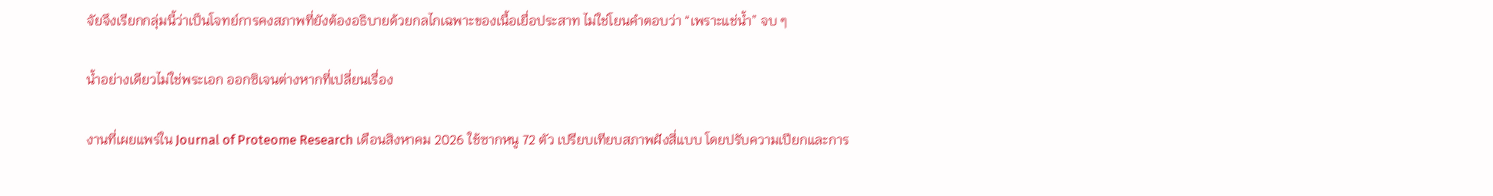จัยจึงเรียกกลุ่มนี้ว่าเป็นโจทย์การคงสภาพที่ยังต้องอธิบายด้วยกลไกเฉพาะของเนื้อเยื่อประสาท ไม่ใช่โยนคำตอบว่า “เพราะแช่น้ำ” จบ ๆ

น้ำอย่างเดียวไม่ใช่พระเอก ออกซิเจนต่างหากที่เปลี่ยนเรื่อง

งานที่เผยแพร่ใน Journal of Proteome Research เดือนสิงหาคม 2026 ใช้ซากหนู 72 ตัว เปรียบเทียบสภาพฝังสี่แบบ โดยปรับความเปียกและการ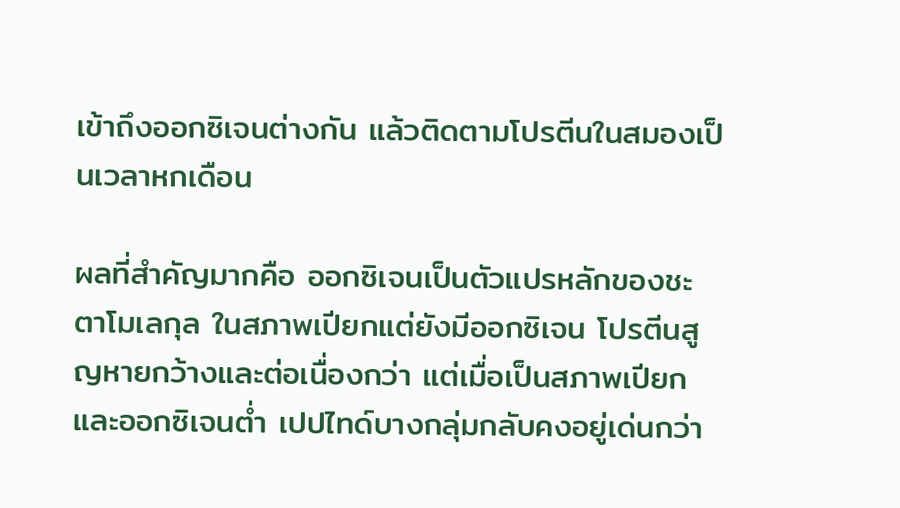เข้าถึงออกซิเจนต่างกัน แล้วติดตามโปรตีนในสมองเป็นเวลาหกเดือน

ผลที่สำคัญมากคือ ออกซิเจนเป็นตัวแปรหลักของชะตาโมเลกุล ในสภาพเปียกแต่ยังมีออกซิเจน โปรตีนสูญหายกว้างและต่อเนื่องกว่า แต่เมื่อเป็นสภาพเปียกและออกซิเจนต่ำ เปปไทด์บางกลุ่มกลับคงอยู่เด่นกว่า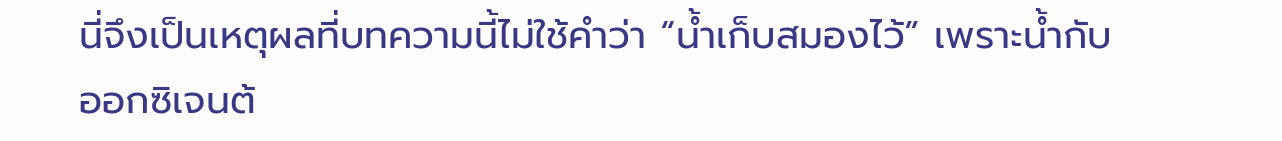นี่จึงเป็นเหตุผลที่บทความนี้ไม่ใช้คำว่า “น้ำเก็บสมองไว้” เพราะน้ำกับออกซิเจนต้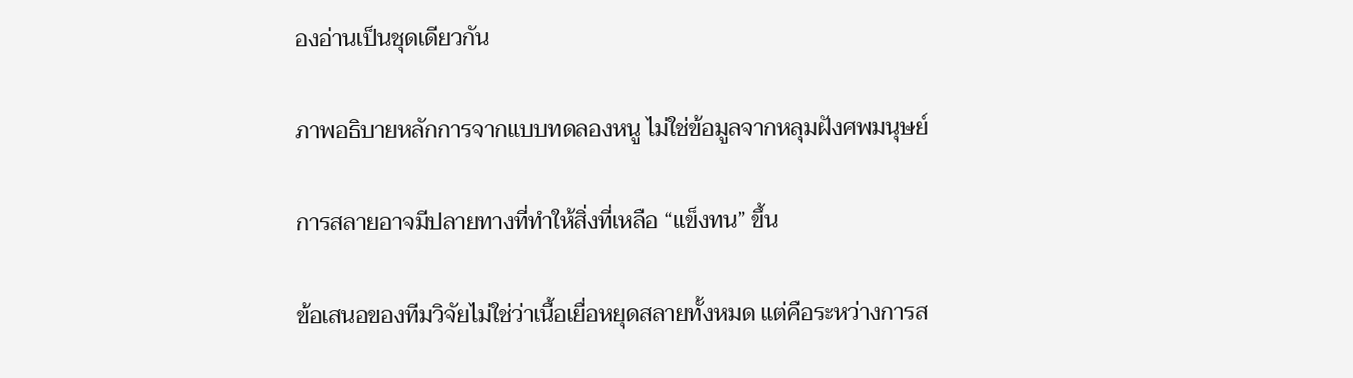องอ่านเป็นชุดเดียวกัน

ภาพอธิบายหลักการจากแบบทดลองหนู ไม่ใช่ข้อมูลจากหลุมฝังศพมนุษย์

การสลายอาจมีปลายทางที่ทำให้สิ่งที่เหลือ “แข็งทน” ขึ้น

ข้อเสนอของทีมวิจัยไม่ใช่ว่าเนื้อเยื่อหยุดสลายทั้งหมด แต่คือระหว่างการส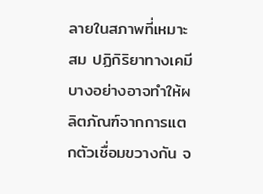ลายในสภาพที่เหมาะสม ปฏิกิริยาทางเคมีบางอย่างอาจทำให้ผลิตภัณฑ์จากการแตกตัวเชื่อมขวางกัน จ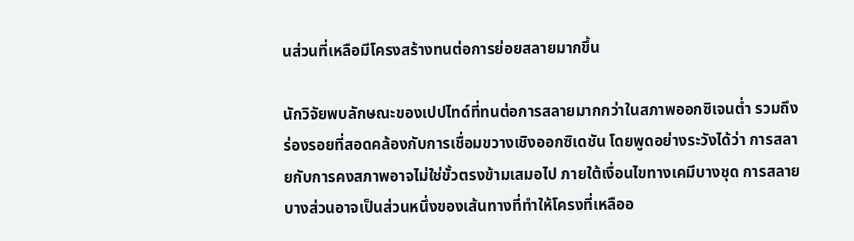นส่วนที่เหลือมีโครงสร้างทนต่อการย่อยสลายมากขึ้น

นักวิจัยพบลักษณะของเปปไทด์ที่ทนต่อการสลายมากกว่าในสภาพออกซิเจนต่ำ รวมถึงร่องรอยที่สอดคล้องกับการเชื่อมขวางเชิงออกซิเดชัน โดยพูดอย่างระวังได้ว่า การสลายกับการคงสภาพอาจไม่ใช่ขั้วตรงข้ามเสมอไป ภายใต้เงื่อนไขทางเคมีบางชุด การสลายบางส่วนอาจเป็นส่วนหนึ่งของเส้นทางที่ทำให้โครงที่เหลืออ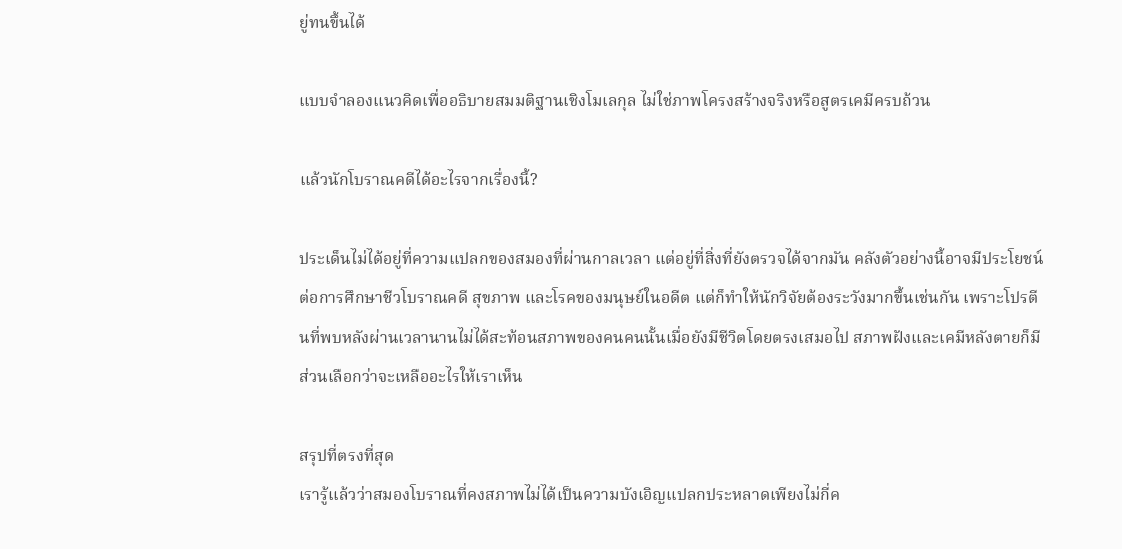ยู่ทนขึ้นได้

แบบจำลองแนวคิดเพื่ออธิบายสมมติฐานเชิงโมเลกุล ไม่ใช่ภาพโครงสร้างจริงหรือสูตรเคมีครบถ้วน

แล้วนักโบราณคดีได้อะไรจากเรื่องนี้?

ประเด็นไม่ได้อยู่ที่ความแปลกของสมองที่ผ่านกาลเวลา แต่อยู่ที่สิ่งที่ยังตรวจได้จากมัน คลังตัวอย่างนี้อาจมีประโยชน์ต่อการศึกษาชีวโบราณคดี สุขภาพ และโรคของมนุษย์ในอดีต แต่ก็ทำให้นักวิจัยต้องระวังมากขึ้นเช่นกัน เพราะโปรตีนที่พบหลังผ่านเวลานานไม่ได้สะท้อนสภาพของคนคนนั้นเมื่อยังมีชีวิตโดยตรงเสมอไป สภาพฝังและเคมีหลังตายก็มีส่วนเลือกว่าจะเหลืออะไรให้เราเห็น

สรุปที่ตรงที่สุด
เรารู้แล้วว่าสมองโบราณที่คงสภาพไม่ได้เป็นความบังเอิญแปลกประหลาดเพียงไม่กี่ค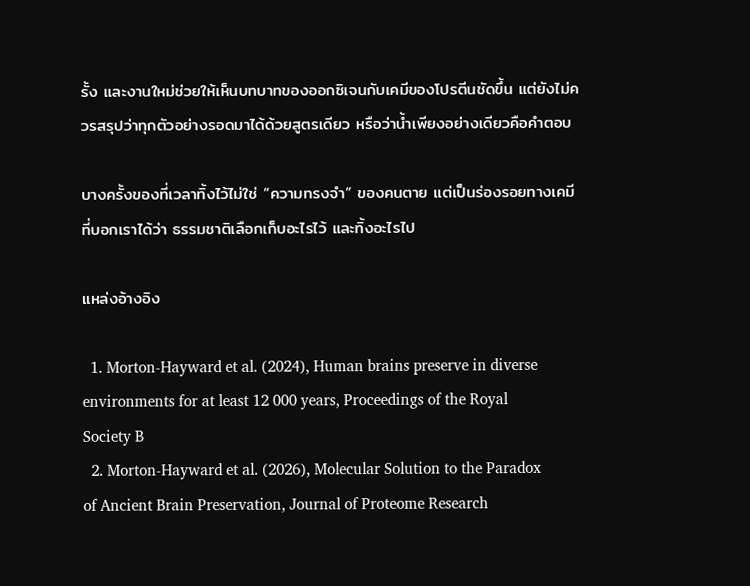รั้ง และงานใหม่ช่วยให้เห็นบทบาทของออกซิเจนกับเคมีของโปรตีนชัดขึ้น แต่ยังไม่ควรสรุปว่าทุกตัวอย่างรอดมาได้ด้วยสูตรเดียว หรือว่าน้ำเพียงอย่างเดียวคือคำตอบ

บางครั้งของที่เวลาทิ้งไว้ไม่ใช่ “ความทรงจำ” ของคนตาย แต่เป็นร่องรอยทางเคมีที่บอกเราได้ว่า ธรรมชาติเลือกเก็บอะไรไว้ และทิ้งอะไรไป

แหล่งอ้างอิง

  1. Morton-Hayward et al. (2024), Human brains preserve in diverse environments for at least 12 000 years, Proceedings of the Royal Society B
  2. Morton-Hayward et al. (2026), Molecular Solution to the Paradox of Ancient Brain Preservation, Journal of Proteome Research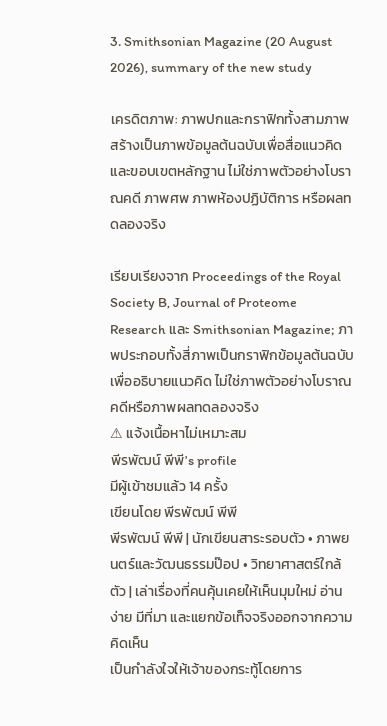3. Smithsonian Magazine (20 August 2026), summary of the new study

เครดิตภาพ: ภาพปกและกราฟิกทั้งสามภาพสร้างเป็นภาพข้อมูลต้นฉบับเพื่อสื่อแนวคิดและขอบเขตหลักฐาน ไม่ใช่ภาพตัวอย่างโบราณคดี ภาพศพ ภาพห้องปฏิบัติการ หรือผลทดลองจริง

เรียบเรียงจาก Proceedings of the Royal Society B, Journal of Proteome Research และ Smithsonian Magazine; ภาพประกอบทั้งสี่ภาพเป็นกราฟิกข้อมูลต้นฉบับเพื่ออธิบายแนวคิด ไม่ใช่ภาพตัวอย่างโบราณคดีหรือภาพผลทดลองจริง
⚠ แจ้งเนื้อหาไม่เหมาะสม
พีรพัฒน์ พีพี's profile
มีผู้เข้าชมแล้ว 14 ครั้ง
เขียนโดย พีรพัฒน์ พีพี
พีรพัฒน์ พีพี | นักเขียนสาระรอบตัว • ภาพยนตร์และวัฒนธรรมป๊อป • วิทยาศาสตร์ใกล้ตัว | เล่าเรื่องที่คนคุ้นเคยให้เห็นมุมใหม่ อ่านง่าย มีที่มา และแยกข้อเท็จจริงออกจากความคิดเห็น
เป็นกำลังใจให้เจ้าของกระทู้โดยการ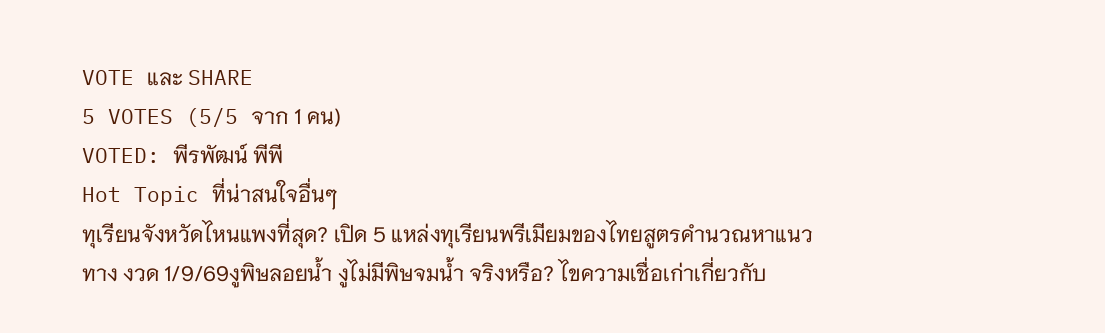VOTE และ SHARE
5 VOTES (5/5 จาก 1 คน)
VOTED: พีรพัฒน์ พีพี
Hot Topic ที่น่าสนใจอื่นๆ
ทุเรียนจังหวัดไหนแพงที่สุด? เปิด 5 แหล่งทุเรียนพรีเมียมของไทยสูตรคำนวณหาแนวทาง งวด 1/9/69งูพิษลอยน้ำ งูไม่มีพิษจมน้ำ จริงหรือ? ไขความเชื่อเก่าเกี่ยวกับ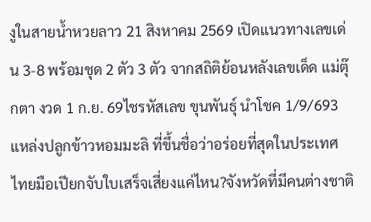งูในสายน้ำหวยลาว 21 สิงหาคม 2569 เปิดแนวทางเลขเด่น 3-8 พร้อมชุด 2 ตัว 3 ตัว จากสถิติย้อนหลังเลขเด็ด แม่ตุ๊กตา งวด 1 ก.ย. 69ไชรหัสเลข ขุนพันธุ์ นำโชค 1/9/693 แหล่งปลูกข้าวหอมมะลิ ที่ขึ้นชื่อว่าอร่อยที่สุดในประเทศไทยมือเปียกจับใบเสร็จเสี่ยงแค่ไหน?จังหวัดที่มีคนต่างชาติ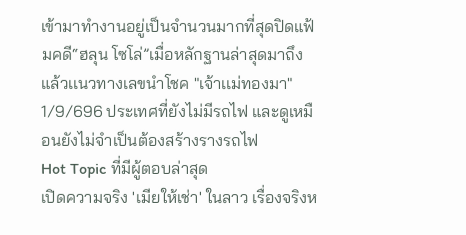เข้ามาทำงานอยู่เป็นจำนวนมากที่สุดปิดแฟ้มคดี“ฮลุน โซโล่”เมื่อหลักฐานล่าสุดมาถึงแล้วเเนวทางเลขนำโชค "เจ้าเเม่ทองมา" 1/9/696 ประเทศที่ยังไม่มีรถไฟ และดูเหมือนยังไม่จำเป็นต้องสร้างรางรถไฟ
Hot Topic ที่มีผู้ตอบล่าสุด
เปิดความจริง 'เมียให้เช่า' ในลาว เรื่องจริงห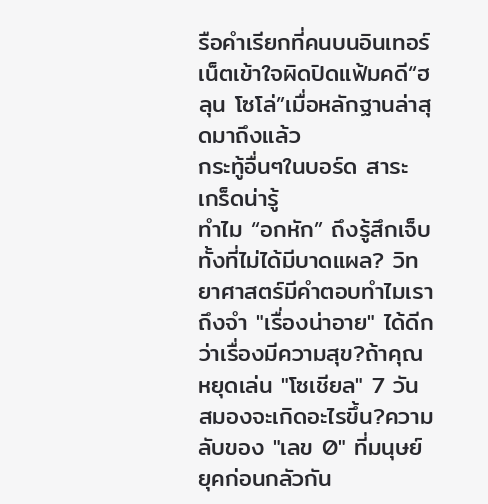รือคำเรียกที่คนบนอินเทอร์เน็ตเข้าใจผิดปิดแฟ้มคดี“ฮลุน โซโล่”เมื่อหลักฐานล่าสุดมาถึงแล้ว
กระทู้อื่นๆในบอร์ด สาระ เกร็ดน่ารู้
ทำไม “อกหัก” ถึงรู้สึกเจ็บ ทั้งที่ไม่ได้มีบาดแผล? วิทยาศาสตร์มีคำตอบทำไมเราถึงจำ "เรื่องน่าอาย" ได้ดีกว่าเรื่องมีความสุข?ถ้าคุณหยุดเล่น "โซเชียล" 7 วัน สมองจะเกิดอะไรขึ้น?ความลับของ "เลข 0" ที่มนุษย์ยุคก่อนกลัวกัน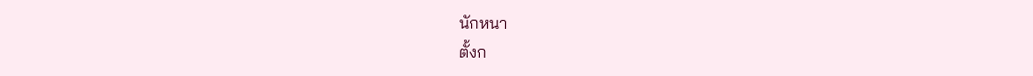นักหนา
ตั้งก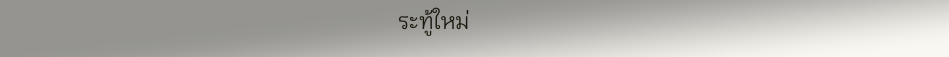ระทู้ใหม่